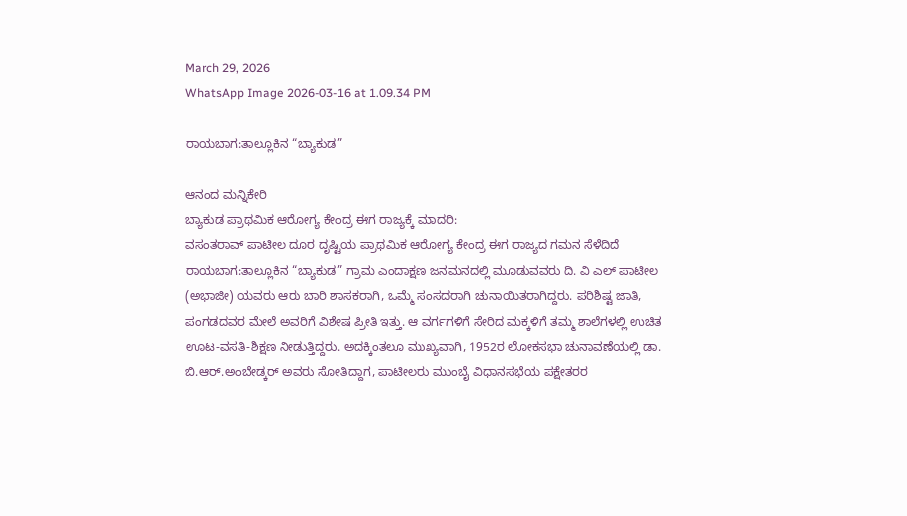March 29, 2026
WhatsApp Image 2026-03-16 at 1.09.34 PM

ರಾಯಬಾಗ:ತಾಲ್ಲೂಕಿನ “ಬ್ಯಾಕುಡ”

ಆನಂದ ಮನ್ನಿಕೇರಿ
ಬ್ಯಾಕುಡ ಪ್ರಾಥಮಿಕ ಆರೋಗ್ಯ ಕೇಂದ್ರ ಈಗ ರಾಜ್ಯಕ್ಕೆ ಮಾದರಿ:
ವಸಂತರಾವ್ ಪಾಟೀಲ ದೂರ ದೃಷ್ಟಿಯ ಪ್ರಾಥಮಿಕ ಆರೋಗ್ಯ ಕೇಂದ್ರ ಈಗ ರಾಜ್ಯದ ಗಮನ ಸೆಳೆದಿದೆ
ರಾಯಬಾಗ:ತಾಲ್ಲೂಕಿನ “ಬ್ಯಾಕುಡ” ಗ್ರಾಮ ಎಂದಾಕ್ಷಣ ಜನಮನದಲ್ಲಿ ಮೂಡುವವರು ದಿ. ವಿ ಎಲ್ ಪಾಟೀಲ (ಅಭಾಜೀ) ಯವರು ಆರು ಬಾರಿ ಶಾಸಕರಾಗಿ, ಒಮ್ಮೆ ಸಂಸದರಾಗಿ ಚುನಾಯಿತರಾಗಿದ್ದರು. ಪರಿಶಿಷ್ಟ ಜಾತಿ, ಪಂಗಡದವರ ಮೇಲೆ ಅವರಿಗೆ ವಿಶೇಷ ಪ್ರೀತಿ ಇತ್ತು. ಆ ವರ್ಗಗಳಿಗೆ ಸೇರಿದ ಮಕ್ಕಳಿಗೆ ತಮ್ಮ ಶಾಲೆಗಳಲ್ಲಿ ಉಚಿತ ಊಟ-ವಸತಿ-ಶಿಕ್ಷಣ ನೀಡುತ್ತಿದ್ದರು. ಅದಕ್ಕಿಂತಲೂ ಮುಖ್ಯವಾಗಿ, 1952ರ ಲೋಕಸಭಾ ಚುನಾವಣೆಯಲ್ಲಿ ಡಾ. ಬಿ.ಆರ್.ಅಂಬೇಡ್ಕರ್ ಅವರು ಸೋತಿದ್ದಾಗ, ಪಾಟೀಲರು ಮುಂಬೈ ವಿಧಾನಸಭೆಯ ಪಕ್ಷೇತರರ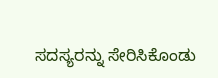ಸದಸ್ಯರನ್ನು ಸೇರಿಸಿಕೊಂಡು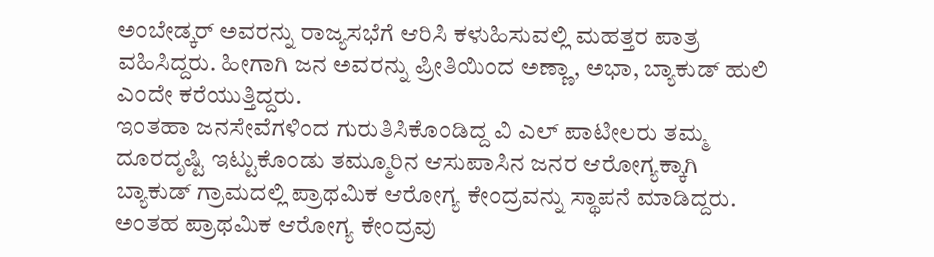ಅಂಬೇಡ್ಕರ್ ಅವರನ್ನು ರಾಜ್ಯಸಭೆಗೆ ಆರಿಸಿ ಕಳುಹಿಸುವಲ್ಲಿ ಮಹತ್ತರ ಪಾತ್ರ ವಹಿಸಿದ್ದರು. ಹೀಗಾಗಿ ಜನ ಅವರನ್ನು ಪ್ರೀತಿಯಿಂದ ಅಣ್ಣಾ, ಅಭಾ, ಬ್ಯಾಕುಡ್ ಹುಲಿ ಎಂದೇ ಕರೆಯುತ್ತಿದ್ದರು.
ಇಂತಹಾ ಜನಸೇವೆಗಳಿಂದ ಗುರುತಿಸಿಕೊಂಡಿದ್ದ ವಿ ಎಲ್ ಪಾಟೀಲರು ತಮ್ಮ ದೂರದೃಷ್ಟಿ ಇಟ್ಟುಕೊಂಡು ತಮ್ಮೂರಿನ ಆಸುಪಾಸಿನ ಜನರ ಆರೋಗ್ಯಕ್ಕಾಗಿ ಬ್ಯಾಕುಡ್ ಗ್ರಾಮದಲ್ಲಿ ಪ್ರಾಥಮಿಕ ಆರೋಗ್ಯ ಕೇಂದ್ರವನ್ನು ಸ್ಥಾಪನೆ ಮಾಡಿದ್ದರು. ಅಂತಹ ಪ್ರಾಥಮಿಕ ಆರೋಗ್ಯ ಕೇಂದ್ರವು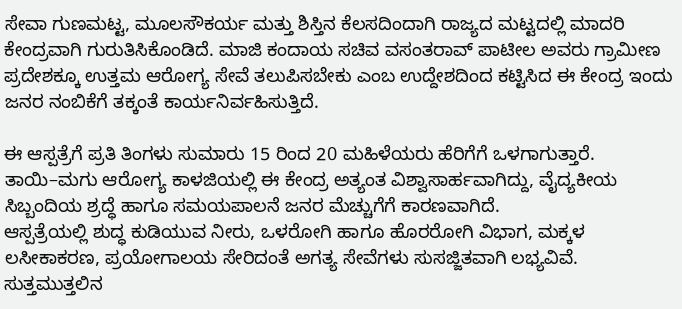ಸೇವಾ ಗುಣಮಟ್ಟ, ಮೂಲಸೌಕರ್ಯ ಮತ್ತು ಶಿಸ್ತಿನ ಕೆಲಸದಿಂದಾಗಿ ರಾಜ್ಯದ ಮಟ್ಟದಲ್ಲಿ ಮಾದರಿ ಕೇಂದ್ರವಾಗಿ ಗುರುತಿಸಿಕೊಂಡಿದೆ. ಮಾಜಿ ಕಂದಾಯ ಸಚಿವ ವಸಂತರಾವ್ ಪಾಟೀಲ ಅವರು ಗ್ರಾಮೀಣ ಪ್ರದೇಶಕ್ಕೂ ಉತ್ತಮ ಆರೋಗ್ಯ ಸೇವೆ ತಲುಪಿಸಬೇಕು ಎಂಬ ಉದ್ದೇಶದಿಂದ ಕಟ್ಟಿಸಿದ ಈ ಕೇಂದ್ರ ಇಂದು ಜನರ ನಂಬಿಕೆಗೆ ತಕ್ಕಂತೆ ಕಾರ್ಯನಿರ್ವಹಿಸುತ್ತಿದೆ.

ಈ ಆಸ್ಪತ್ರೆಗೆ ಪ್ರತಿ ತಿಂಗಳು ಸುಮಾರು 15 ರಿಂದ 20 ಮಹಿಳೆಯರು ಹೆರಿಗೆಗೆ ಒಳಗಾಗುತ್ತಾರೆ. ತಾಯಿ–ಮಗು ಆರೋಗ್ಯ ಕಾಳಜಿಯಲ್ಲಿ ಈ ಕೇಂದ್ರ ಅತ್ಯಂತ ವಿಶ್ವಾಸಾರ್ಹವಾಗಿದ್ದು, ವೈದ್ಯಕೀಯ ಸಿಬ್ಬಂದಿಯ ಶ್ರದ್ಧೆ ಹಾಗೂ ಸಮಯಪಾಲನೆ ಜನರ ಮೆಚ್ಚುಗೆಗೆ ಕಾರಣವಾಗಿದೆ.
ಆಸ್ಪತ್ರೆಯಲ್ಲಿ ಶುದ್ಧ ಕುಡಿಯುವ ನೀರು, ಒಳರೋಗಿ ಹಾಗೂ ಹೊರರೋಗಿ ವಿಭಾಗ, ಮಕ್ಕಳ ಲಸೀಕಾಕರಣ, ಪ್ರಯೋಗಾಲಯ ಸೇರಿದಂತೆ ಅಗತ್ಯ ಸೇವೆಗಳು ಸುಸಜ್ಜಿತವಾಗಿ ಲಭ್ಯವಿವೆ. ಸುತ್ತಮುತ್ತಲಿನ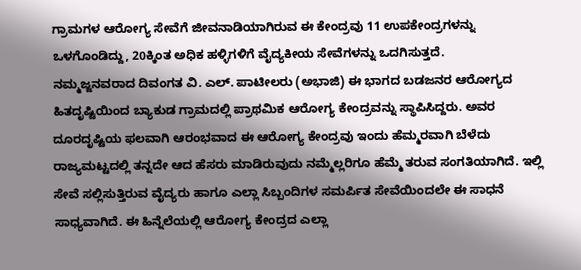ಗ್ರಾಮಗಳ ಆರೋಗ್ಯ ಸೇವೆಗೆ ಜೀವನಾಡಿಯಾಗಿರುವ ಈ ಕೇಂದ್ರವು 11 ಉಪಕೇಂದ್ರಗಳನ್ನು ಒಳಗೊಂಡಿದ್ದು, 20ಕ್ಕಿಂತ ಅಧಿಕ ಹಳ್ಳಿಗಳಿಗೆ ವೈದ್ಯಕೀಯ ಸೇವೆಗಳನ್ನು ಒದಗಿಸುತ್ತದೆ.
ನಮ್ಮಜ್ಜನವರಾದ ದಿವಂಗತ ವಿ. ಎಲ್. ಪಾಟೀಲರು (ಅಭಾಜಿ) ಈ ಭಾಗದ ಬಡಜನರ ಆರೋಗ್ಯದ ಹಿತದೃಷ್ಟಿಯಿಂದ ಬ್ಯಾಕುಡ ಗ್ರಾಮದಲ್ಲಿ ಪ್ರಾಥಮಿಕ ಆರೋಗ್ಯ ಕೇಂದ್ರವನ್ನು ಸ್ಥಾಪಿಸಿದ್ದರು. ಅವರ ದೂರದೃಷ್ಟಿಯ ಫಲವಾಗಿ ಆರಂಭವಾದ ಈ ಆರೋಗ್ಯ ಕೇಂದ್ರವು ಇಂದು ಹೆಮ್ಮರವಾಗಿ ಬೆಳೆದು ರಾಜ್ಯಮಟ್ಟದಲ್ಲಿ ತನ್ನದೇ ಆದ ಹೆಸರು ಮಾಡಿರುವುದು ನಮ್ಮೆಲ್ಲರಿಗೂ ಹೆಮ್ಮೆ ತರುವ ಸಂಗತಿಯಾಗಿದೆ. ಇಲ್ಲಿ ಸೇವೆ ಸಲ್ಲಿಸುತ್ತಿರುವ ವೈದ್ಯರು ಹಾಗೂ ಎಲ್ಲಾ ಸಿಬ್ಬಂದಿಗಳ ಸಮರ್ಪಿತ ಸೇವೆಯಿಂದಲೇ ಈ ಸಾಧನೆ ಸಾಧ್ಯವಾಗಿದೆ. ಈ ಹಿನ್ನೆಲೆಯಲ್ಲಿ ಆರೋಗ್ಯ ಕೇಂದ್ರದ ಎಲ್ಲಾ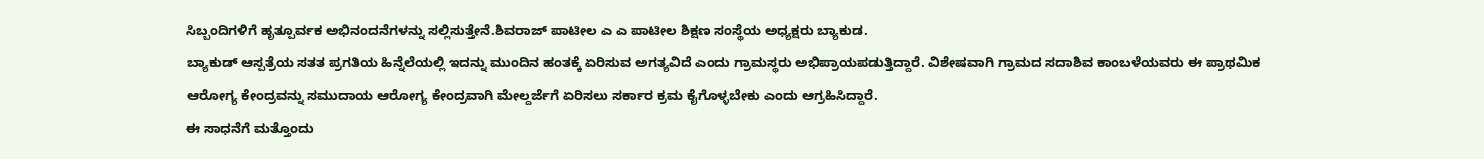ಸಿಬ್ಬಂದಿಗಳಿಗೆ ಹೃತ್ಪೂರ್ವಕ ಅಭಿನಂದನೆಗಳನ್ನು ಸಲ್ಲಿಸುತ್ತೇನೆ.ಶಿವರಾಜ್ ಪಾಟೀಲ ಎ ಎ ಪಾಟೀಲ ಶಿಕ್ಷಣ ಸಂಸ್ಥೆಯ ಅಧ್ಯಕ್ಷರು ಬ್ಯಾಕುಡ.
ಬ್ಯಾಕುಡ್ ಆಸ್ಪತ್ರೆಯ ಸತತ ಪ್ರಗತಿಯ ಹಿನ್ನೆಲೆಯಲ್ಲಿ ಇದನ್ನು ಮುಂದಿನ ಹಂತಕ್ಕೆ ಏರಿಸುವ ಅಗತ್ಯವಿದೆ ಎಂದು ಗ್ರಾಮಸ್ಥರು ಅಭಿಪ್ರಾಯಪಡುತ್ತಿದ್ದಾರೆ. ವಿಶೇಷವಾಗಿ ಗ್ರಾಮದ ಸದಾಶಿವ ಕಾಂಬಳೆಯವರು ಈ ಪ್ರಾಥಮಿಕ ಆರೋಗ್ಯ ಕೇಂದ್ರವನ್ನು ಸಮುದಾಯ ಆರೋಗ್ಯ ಕೇಂದ್ರವಾಗಿ ಮೇಲ್ದರ್ಜೆಗೆ ಏರಿಸಲು ಸರ್ಕಾರ ಕ್ರಮ ಕೈಗೊಳ್ಳಬೇಕು ಎಂದು ಆಗ್ರಹಿಸಿದ್ದಾರೆ.
ಈ ಸಾಧನೆಗೆ ಮತ್ತೊಂದು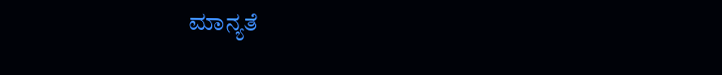ಮಾನ್ಯತೆ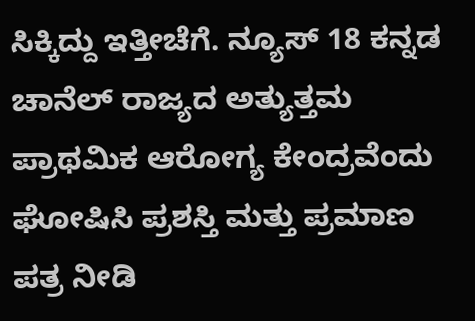ಸಿಕ್ಕಿದ್ದು ಇತ್ತೀಚೆಗೆ. ನ್ಯೂಸ್ 18 ಕನ್ನಡ ಚಾನೆಲ್ ರಾಜ್ಯದ ಅತ್ಯುತ್ತಮ ಪ್ರಾಥಮಿಕ ಆರೋಗ್ಯ ಕೇಂದ್ರವೆಂದು ಘೋಷಿಸಿ ಪ್ರಶಸ್ತಿ ಮತ್ತು ಪ್ರಮಾಣ ಪತ್ರ ನೀಡಿ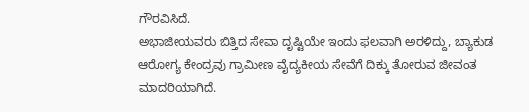ಗೌರವಿಸಿದೆ.
ಅಭಾಜೀಯವರು ಬಿತ್ತಿದ ಸೇವಾ ದೃಷ್ಟಿಯೇ ಇಂದು ಫಲವಾಗಿ ಅರಳಿದ್ದು, ಬ್ಯಾಕುಡ ಆರೋಗ್ಯ ಕೇಂದ್ರವು ಗ್ರಾಮೀಣ ವೈದ್ಯಕೀಯ ಸೇವೆಗೆ ದಿಕ್ಕು ತೋರುವ ಜೀವಂತ ಮಾದರಿಯಾಗಿದೆ.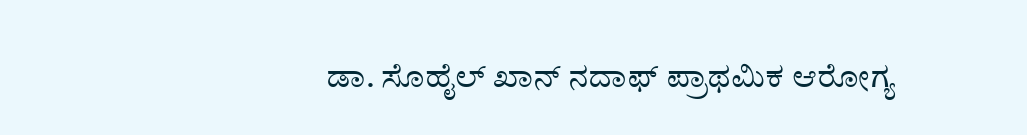ಡಾ. ಸೊಹೈಲ್ ಖಾನ್ ನದಾಫ್ ಪ್ರಾಥಮಿಕ ಆರೋಗ್ಯ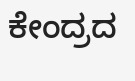ಕೇಂದ್ರದ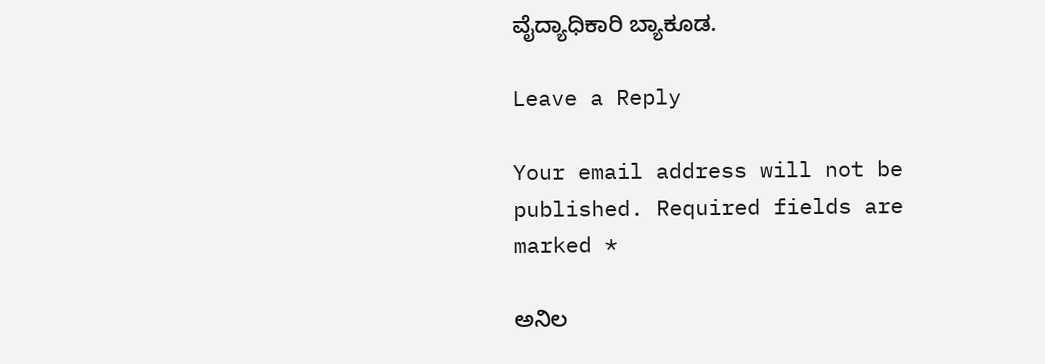ವೈದ್ಯಾಧಿಕಾರಿ ಬ್ಯಾಕೂಡ.

Leave a Reply

Your email address will not be published. Required fields are marked *

ಅನಿಲ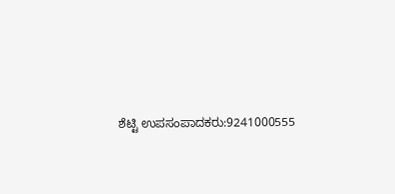ಶೆಟ್ಟಿ ಉಪಸಂಪಾದಕರು:9241000555